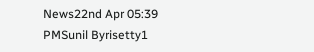News22nd Apr 05:39 PMSunil Byrisetty1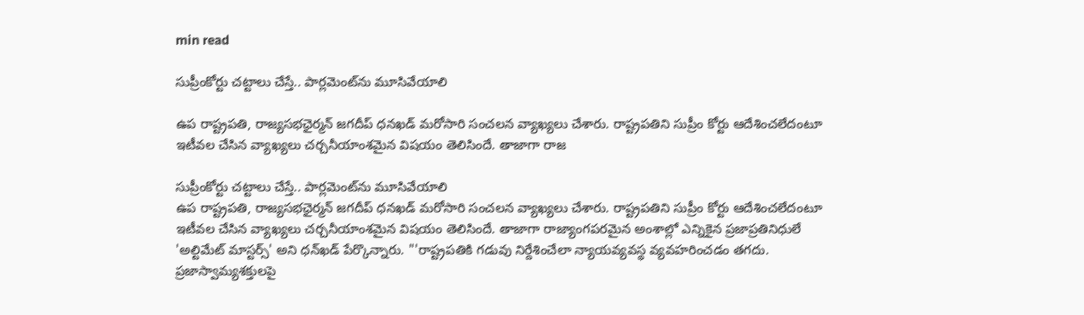min read

సుప్రీంకోర్టు చట్టాలు చేస్తే.. పార్లమెంట్‌ను మూసివేయాలి

ఉప రాష్ట్రపతి, రాజ్యసభఛైర్మన్ జగదీప్ ధనఖడ్ మరోసారి సంచలన వ్యాఖ్యలు చేశారు. రాష్ట్రపతిని సుప్రీం కోర్టు ఆదేశించలేదంటూ ఇటీవల చేసిన వ్యాఖ్యలు చర్చనీయాంశమైన విషయం తెలిసిందే. తాజాగా రాజ

సుప్రీంకోర్టు చట్టాలు చేస్తే.. పార్లమెంట్‌ను మూసివేయాలి
ఉప రాష్ట్రపతి, రాజ్యసభఛైర్మన్ జగదీప్ ధనఖడ్ మరోసారి సంచలన వ్యాఖ్యలు చేశారు. రాష్ట్రపతిని సుప్రీం కోర్టు ఆదేశించలేదంటూ ఇటీవల చేసిన వ్యాఖ్యలు చర్చనీయాంశమైన విషయం తెలిసిందే. తాజాగా రాజ్యాంగపరమైన అంశాల్లో ఎన్నికైన ప్రజాప్రతినిధులే 'అల్టిమేట్‌ మాస్టర్స్‌' అని ధన్‌ఖడ్‌ పేర్కొన్నారు. "'రాష్ట్రపతికి గడువు నిర్దేశించేలా న్యాయవ్యవస్థ వ్యవహరించడం తగదు. ప్రజాస్వామ్యశక్తులపై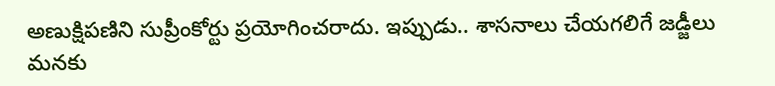అణుక్షిపణిని సుప్రీంకోర్టు ప్రయోగించరాదు. ఇప్పుడు.. శాసనాలు చేయగలిగే జడ్జీలు మనకు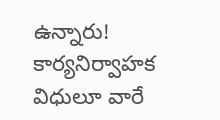ఉన్నారు! కార్యనిర్వాహక విధులూ వారే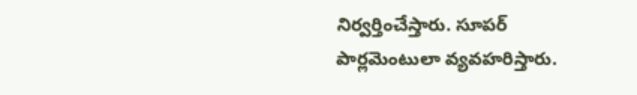నిర్వర్తించేస్తారు. సూపర్‌ పార్లమెంటులా వ్యవహరిస్తారు.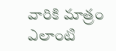వారికి మాత్రం ఎలాంటి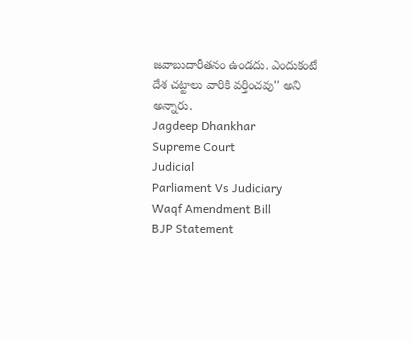జవాబుదారీతనం ఉండదు. ఎందుకంటే దేశ చట్టాలు వారికి వర్తించవు'' అని అన్నారు.
Jagdeep Dhankhar
Supreme Court
Judicial
Parliament Vs Judiciary
Waqf Amendment Bill
BJP Statement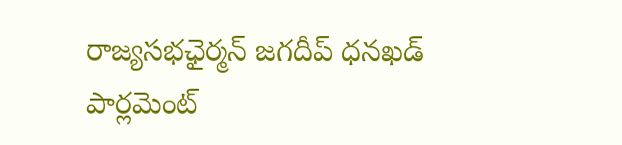రాజ్యసభఛైర్మన్ జగదీప్ ధనఖడ్
పార్లమెంట్‌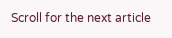Scroll for the next article